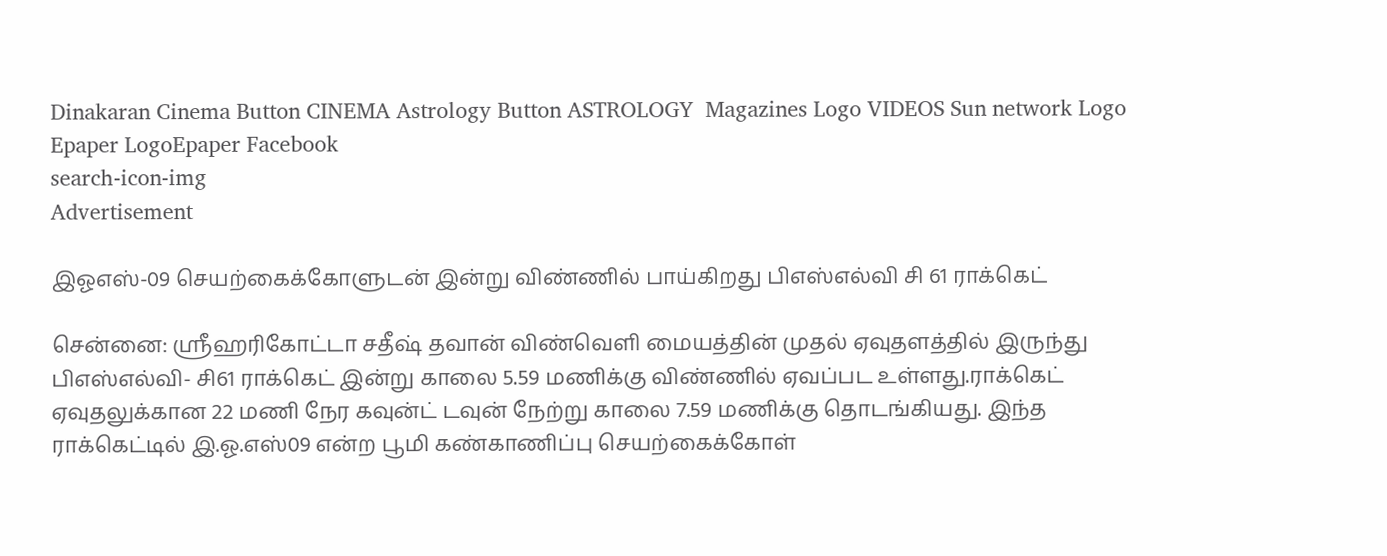Dinakaran Cinema Button CINEMA Astrology Button ASTROLOGY  Magazines Logo VIDEOS Sun network Logo Epaper LogoEpaper Facebook
search-icon-img
Advertisement

இஓஎஸ்-09 செயற்கைக்கோளுடன் இன்று விண்ணில் பாய்கிறது பிஎஸ்எல்வி சி 61 ராக்கெட்

சென்னை: ஸ்ரீஹரிகோட்டா சதீஷ் தவான் விண்வெளி மையத்தின் முதல் ஏவுதளத்தில் இருந்து பிஎஸ்எல்வி- சி61 ராக்கெட் இன்று காலை 5.59 மணிக்கு விண்ணில் ஏவப்பட உள்ளது.ராக்கெட் ஏவுதலுக்கான 22 மணி நேர கவுன்ட் டவுன் நேற்று காலை 7.59 மணிக்கு தொடங்கியது. இந்த ராக்கெட்டில் இ.ஓ.எஸ்09 என்ற பூமி கண்காணிப்பு செயற்கைக்கோள்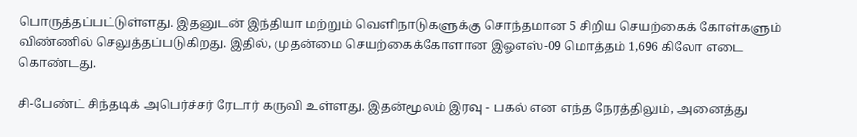பொருத்தப்பட்டுள்ளது. இதனுடன் இந்தியா மற்றும் வெளிநாடுகளுக்கு சொந்தமான 5 சிறிய செயற்கைக் கோள்களும் விண்ணில் செலுத்தப்படுகிறது. இதில், முதன்மை செயற்கைக்கோளான இஓஎஸ்-09 மொத்தம் 1,696 கிலோ எடை கொண்டது.

சி-பேண்ட் சிந்தடிக் அபெர்ச்சர் ரேடார் கருவி உள்ளது. இதன்மூலம் இரவு - பகல் என எந்த நேரத்திலும், அனைத்து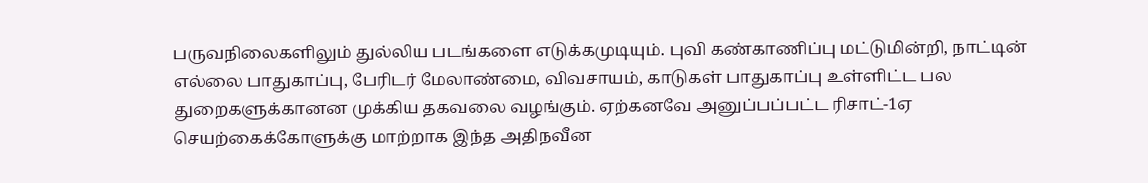பருவநிலைகளிலும் துல்லிய படங்களை எடுக்கமுடியும். புவி கண்காணிப்பு மட்டுமின்றி, நாட்டின் எல்லை பாதுகாப்பு, பேரிடர் மேலாண்மை, விவசாயம், காடுகள் பாதுகாப்பு உள்ளிட்ட பல துறைகளுக்கானன முக்கிய தகவலை வழங்கும். ஏற்கனவே அனுப்பப்பட்ட ரிசாட்-1ஏ செயற்கைக்கோளுக்கு மாற்றாக இந்த அதிநவீன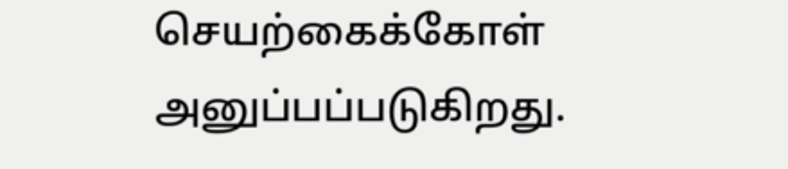செயற்கைக்கோள் அனுப்பப்படுகிறது.